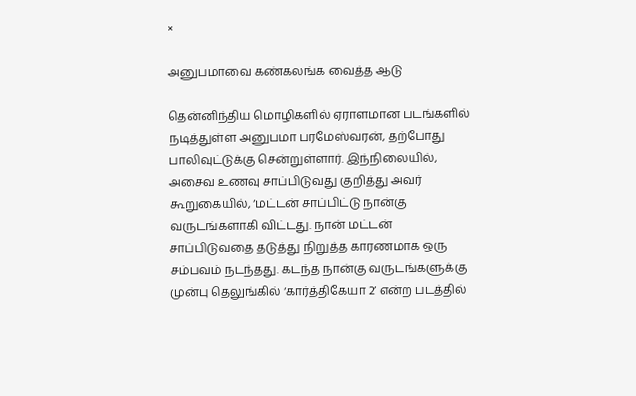×

அனுபமாவை கண்கலங்க வைத்த ஆடு

தென்னிந்திய மொழிகளில் ஏராளமான படங்களில் நடித்துள்ள அனுபமா பரமேஸ்வரன், தற்போது பாலிவுட்டுக்கு சென்றுள்ளார். இந்நிலையில், அசைவ உணவு சாப்பிடுவது குறித்து அவர் கூறுகையில், ‘மட்டன் சாப்பிட்டு நான்கு வருடங்களாகி விட்டது. நான் மட்டன் சாப்பிடுவதை தடுத்து நிறுத்த காரணமாக ஒரு சம்பவம் நடந்தது. கடந்த நான்கு வருடங்களுக்கு முன்பு தெலுங்கில் ‘கார்த்திகேயா 2’ என்ற படத்தில்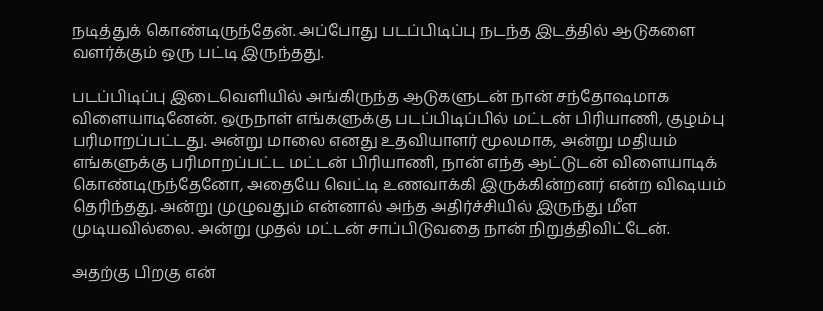நடித்துக் கொண்டிருந்தேன். அப்போது படப்பிடிப்பு நடந்த இடத்தில் ஆடுகளை வளர்க்கும் ஒரு பட்டி இருந்தது.

படப்பிடிப்பு இடைவெளியில் அங்கிருந்த ஆடுகளுடன் நான் சந்தோஷமாக விளையாடினேன். ஒருநாள் எங்களுக்கு படப்பிடிப்பில் மட்டன் பிரியாணி, குழம்பு பரிமாறப்பட்டது. அன்று மாலை எனது உதவியாளர் மூலமாக, அன்று மதியம் எங்களுக்கு பரிமாறப்பட்ட மட்டன் பிரியாணி, நான் எந்த ஆட்டுடன் விளையாடிக் கொண்டிருந்தேனோ, அதையே வெட்டி உணவாக்கி இருக்கின்றனர் என்ற விஷயம் தெரிந்தது. அன்று முழுவதும் என்னால் அந்த அதிர்ச்சியில் இருந்து மீள முடியவில்லை. அன்று முதல் மட்டன் சாப்பிடுவதை நான் நிறுத்திவிட்டேன்.

அதற்கு பிறகு என்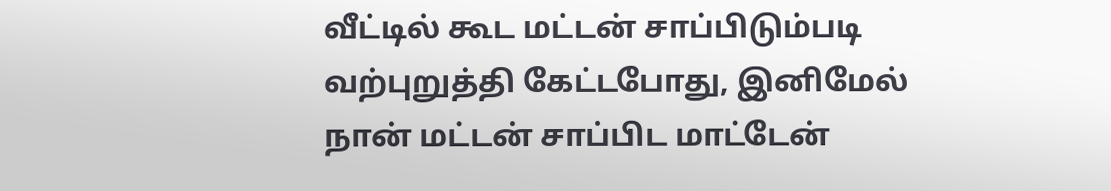வீட்டில் கூட மட்டன் சாப்பிடும்படி வற்புறுத்தி கேட்டபோது, இனிமேல் நான் மட்டன் சாப்பிட மாட்டேன்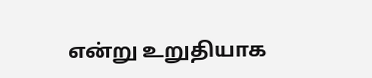என்று உறுதியாக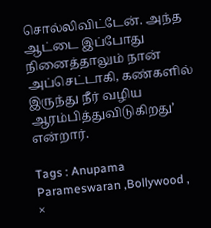சொல்லிவிட்டேன். அந்த ஆட்டை இப்போது நினைத்தாலும் நான் அப்செட்டாகி, கண்களில் இருந்து நீர் வழிய ஆரம்பித்துவிடுகிறது’ என்றார்.

Tags : Anupama Parameswaran ,Bollywood ,
×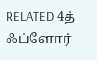RELATED 4த் ஃப்ளோர்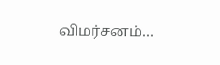விமர்சனம்…